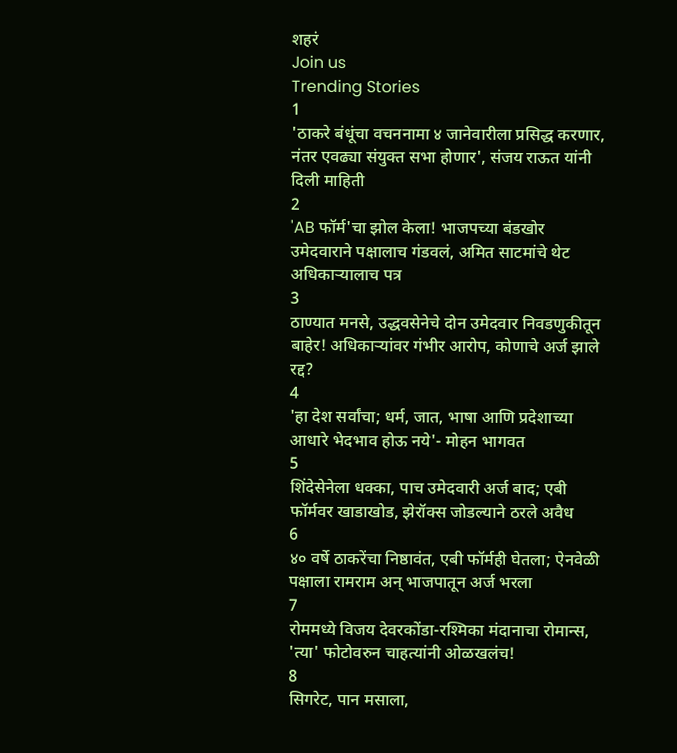शहरं
Join us
Trending Stories
1
'ठाकरे बंधूंचा वचननामा ४ जानेवारीला प्रसिद्ध करणार, नंतर एवढ्या संयुक्त सभा होणार', संजय राऊत यांनी दिली माहिती
2
'AB फॉर्म'चा झोल केला! भाजपच्या बंडखोर उमेदवाराने पक्षालाच गंडवलं, अमित साटमांचे थेट अधिकाऱ्यालाच पत्र
3
ठाण्यात मनसे, उद्धवसेनेचे दोन उमेदवार निवडणुकीतून बाहेर! अधिकाऱ्यांवर गंभीर आरोप, कोणाचे अर्ज झाले रद्द?
4
'हा देश सर्वांचा; धर्म, जात, भाषा आणि प्रदेशाच्या आधारे भेदभाव होऊ नये'- मोहन भागवत
5
शिंदेसेनेला धक्का, पाच उमेदवारी अर्ज बाद; एबी फॉर्मवर खाडाखोड, झेरॉक्स जोडल्याने ठरले अवैध
6
४० वर्षे ठाकरेंचा निष्ठावंत, एबी फॉर्मही घेतला; ऐनवेळी पक्षाला रामराम अन् भाजपातून अर्ज भरला
7
रोममध्ये विजय देवरकोंडा-रश्मिका मंदानाचा रोमान्स, 'त्या' फोटोवरुन चाहत्यांनी ओळखलंच!
8
सिगरेट, पान मसाला,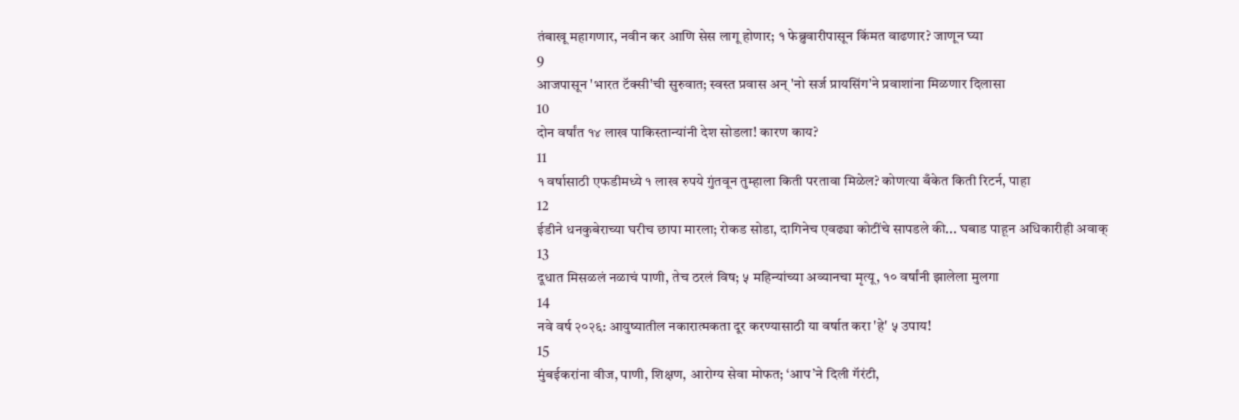तंबाखू महागणार, नवीन कर आणि सेस लागू होणार; १ फेब्रुवारीपासून किंमत वाढणार? जाणून घ्या
9
आजपासून 'भारत टॅक्सी'ची सुरुवात; स्वस्त प्रवास अन् 'नो सर्ज प्रायसिंग'ने प्रवाशांना मिळणार दिलासा
10
दोन वर्षांत १४ लाख पाकिस्तान्यांनी देश सोडला! कारण काय?
11
१ वर्षासाठी एफडीमध्ये १ लाख रुपये गुंतवून तुम्हाला किती परतावा मिळेल? कोणत्या बँकेत किती रिटर्न, पाहा
12
ईडीने धनकुबेराच्या घरीच छापा मारला; रोकड सोडा, दागिनेच एवढ्या कोटींचे सापडले की... घबाड पाहून अधिकारीही अवाक्
13
दूधात मिसळलं नळाचं पाणी, तेच ठरलं विष; ५ महिन्यांच्या अव्यानचा मृत्यू, १० वर्षांनी झालेला मुलगा
14
नवे वर्ष २०२६: आयुष्यातील नकारात्मकता दूर करण्यासाठी या वर्षात करा 'हे' ५ उपाय!
15
मुंबईकरांना वीज, पाणी, शिक्षण, आरोग्य सेवा मोफत; ‘आप’ने दिली गॅरंटी,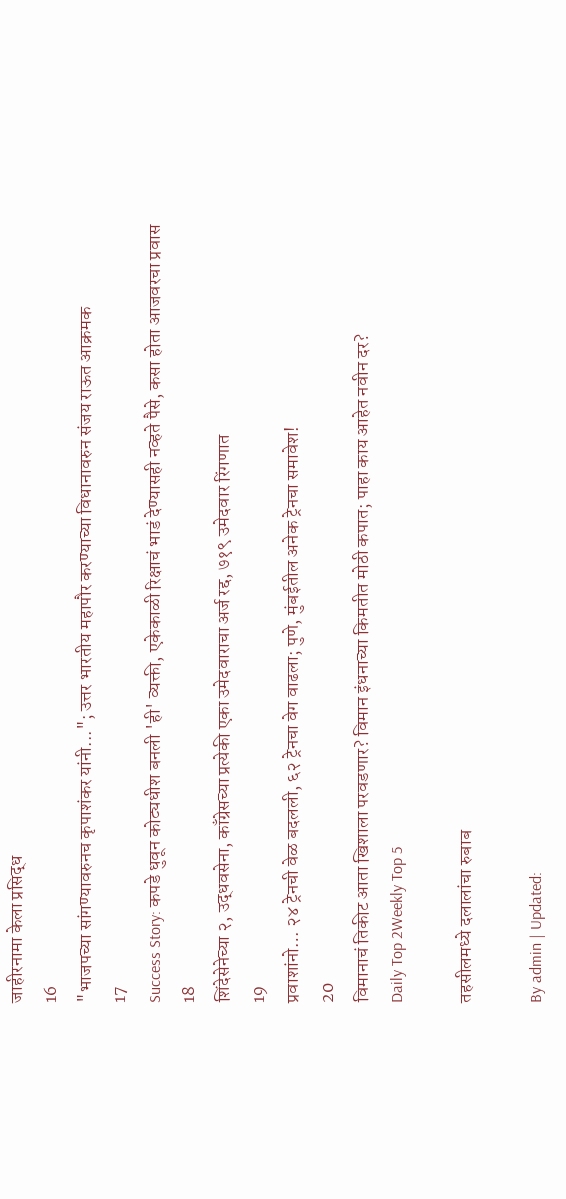जाहीरनामा केला प्रसिद्ध
16
"भाजपच्या सांगण्यावरुनच कृपाशंकर यांनी..."; उत्तर भारतीय महापौर करण्याच्या विधानावरुन संजय राऊत आक्रमक
17
Success Story: कपडे धुवून कोट्यधीश बनली 'ही' व्यक्ती, एकेकाळी रिक्षाचं भाडं देण्यासही नव्हते पैसे, कसा होता आजवरचा प्रवास
18
शिंदेसेनेच्या २, उद्धवसेना, काँग्रेसच्या प्रत्येकी एका उमेदवाराचा अर्ज रद्द, ७१९ उमेदवार रिंगणात
19
प्रवाशांनो… २४ ट्रेनची वेळ बदलली, ६२ ट्रेनचा वेग वाढला; पुणे, मुंबईतील अनेक ट्रेनचा समावेश!
20
विमानाचं तिकीट आता खिशाला परवडणार? विमान इंधनाच्या किमतीत मोठी कपात; पाहा काय आहेत नवीन दर?
Daily Top 2Weekly Top 5

तहसीलमध्ये दलालांचा रुबाब

By admin | Updated: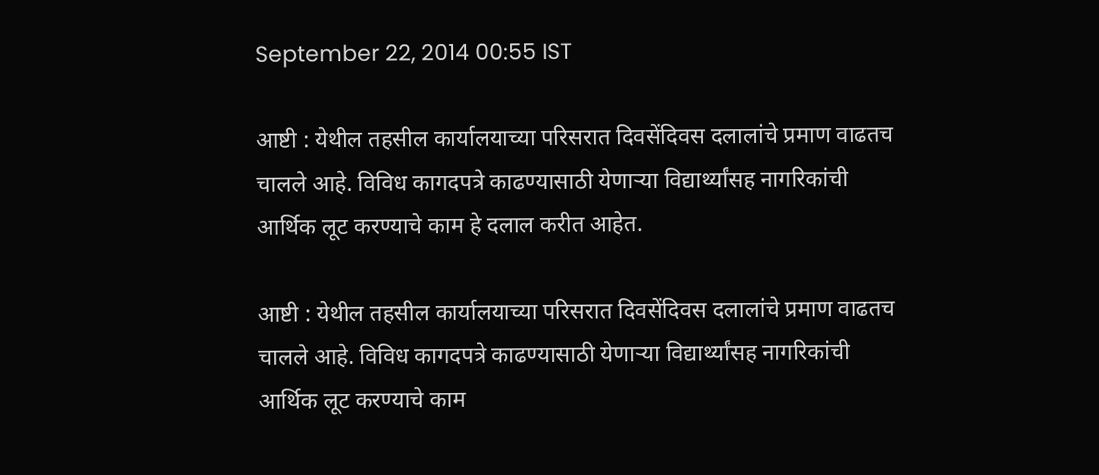September 22, 2014 00:55 IST

आष्टी : येथील तहसील कार्यालयाच्या परिसरात दिवसेंदिवस दलालांचे प्रमाण वाढतच चालले आहे. विविध कागदपत्रे काढण्यासाठी येणाऱ्या विद्यार्थ्यांसह नागरिकांची आर्थिक लूट करण्याचे काम हे दलाल करीत आहेत.

आष्टी : येथील तहसील कार्यालयाच्या परिसरात दिवसेंदिवस दलालांचे प्रमाण वाढतच चालले आहे. विविध कागदपत्रे काढण्यासाठी येणाऱ्या विद्यार्थ्यांसह नागरिकांची आर्थिक लूट करण्याचे काम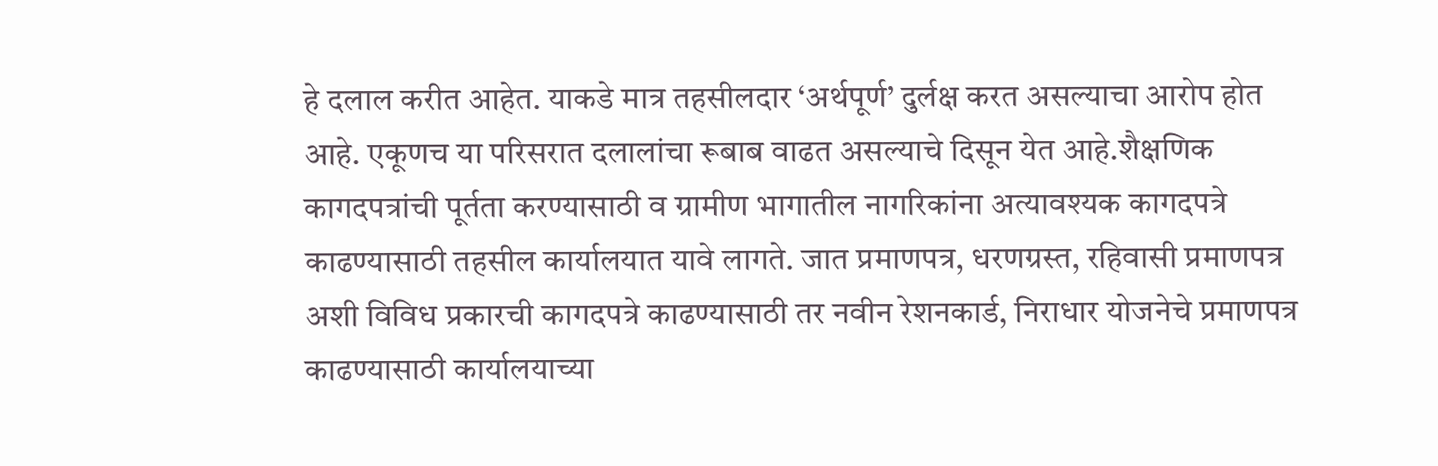हे दलाल करीत आहेत. याकडे मात्र तहसीलदार ‘अर्थपूर्ण’ दुर्लक्ष करत असल्याचा आरोप होत आहे. एकूणच या परिसरात दलालांचा रूबाब वाढत असल्याचे दिसून येत आहे.शैक्षणिक कागदपत्रांची पूर्तता करण्यासाठी व ग्रामीण भागातील नागरिकांना अत्यावश्यक कागदपत्रे काढण्यासाठी तहसील कार्यालयात यावे लागते. जात प्रमाणपत्र, धरणग्रस्त, रहिवासी प्रमाणपत्र अशी विविध प्रकारची कागदपत्रे काढण्यासाठी तर नवीन रेशनकार्ड, निराधार योजनेचे प्रमाणपत्र काढण्यासाठी कार्यालयाच्या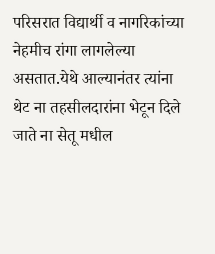परिसरात विद्यार्थी व नागरिकांच्या नेहमीच रांगा लागलेल्या असतात.येथे आल्यानंतर त्यांना थेट ना तहसीलदारांना भेटून दिले जाते ना सेतू मधील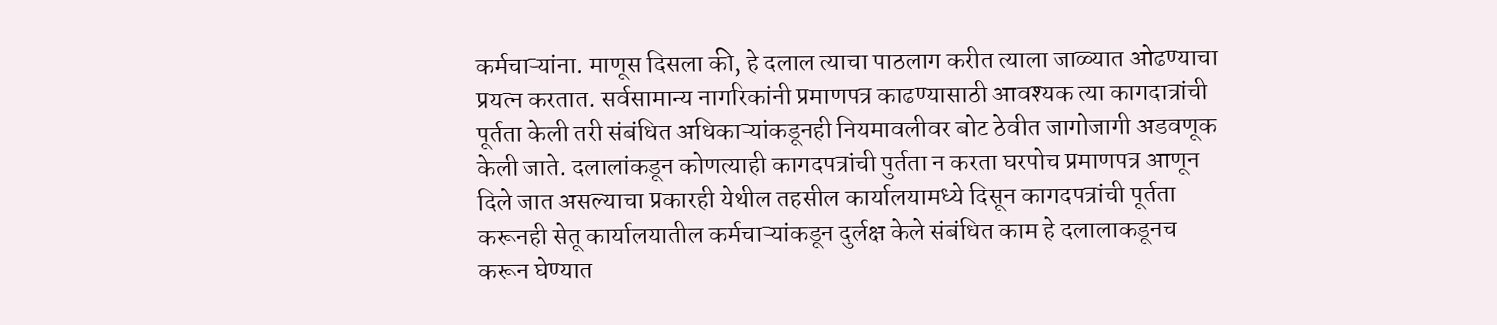कर्मचाऱ्यांना. माणूस दिसला की, हे दलाल त्याचा पाठलाग करीत त्याला जाळ्यात ओढण्याचा प्रयत्न करतात. सर्वसामान्य नागरिकांनी प्रमाणपत्र काढण्यासाठी आवश्यक त्या कागदात्रांची पूर्तता केली तरी संबंधित अधिकाऱ्यांकडूनही नियमावलीवर बोट ठेवीत जागोजागी अडवणूक केली जाते. दलालांकडून कोणत्याही कागदपत्रांची पुर्तता न करता घरपोच प्रमाणपत्र आणून दिले जात असल्याचा प्रकारही येथील तहसील कार्यालयामध्ये दिसून कागदपत्रांची पूर्तता करूनही सेतू कार्यालयातील कर्मचाऱ्यांकडून दुर्लक्ष केले संबंधित काम हे दलालाकडूनच करून घेण्यात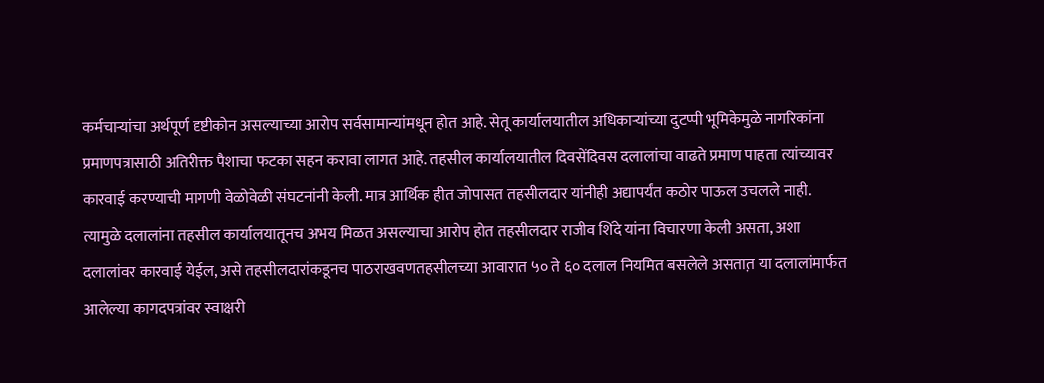कर्मचाऱ्यांचा अर्थपूर्ण दृष्टीकोन असल्याच्या आरोप सर्वसामान्यांमधून होत आहे. सेतू कार्यालयातील अधिकाऱ्यांच्या दुटप्पी भूमिकेमुळे नागरिकांना प्रमाणपत्रासाठी अतिरीक्त पैशाचा फटका सहन करावा लागत आहे. तहसील कार्यालयातील दिवसेंदिवस दलालांचा वाढते प्रमाण पाहता त्यांच्यावर कारवाई करण्याची मागणी वेळोवेळी संघटनांनी केली. मात्र आर्थिक हीत जोपासत तहसीलदार यांनीही अद्यापर्यंत कठोर पाऊल उचलले नाही. त्यामुळे दलालांना तहसील कार्यालयातूनच अभय मिळत असल्याचा आरोप होत तहसीलदार राजीव शिंदे यांना विचारणा केली असता, अशा दलालांवर कारवाई येईल, असे तहसीलदारांकडूनच पाठराखवणतहसीलच्या आवारात ५० ते ६० दलाल नियमित बसलेले असतात़ या दलालांमार्फत आलेल्या कागदपत्रांवर स्वाक्षरी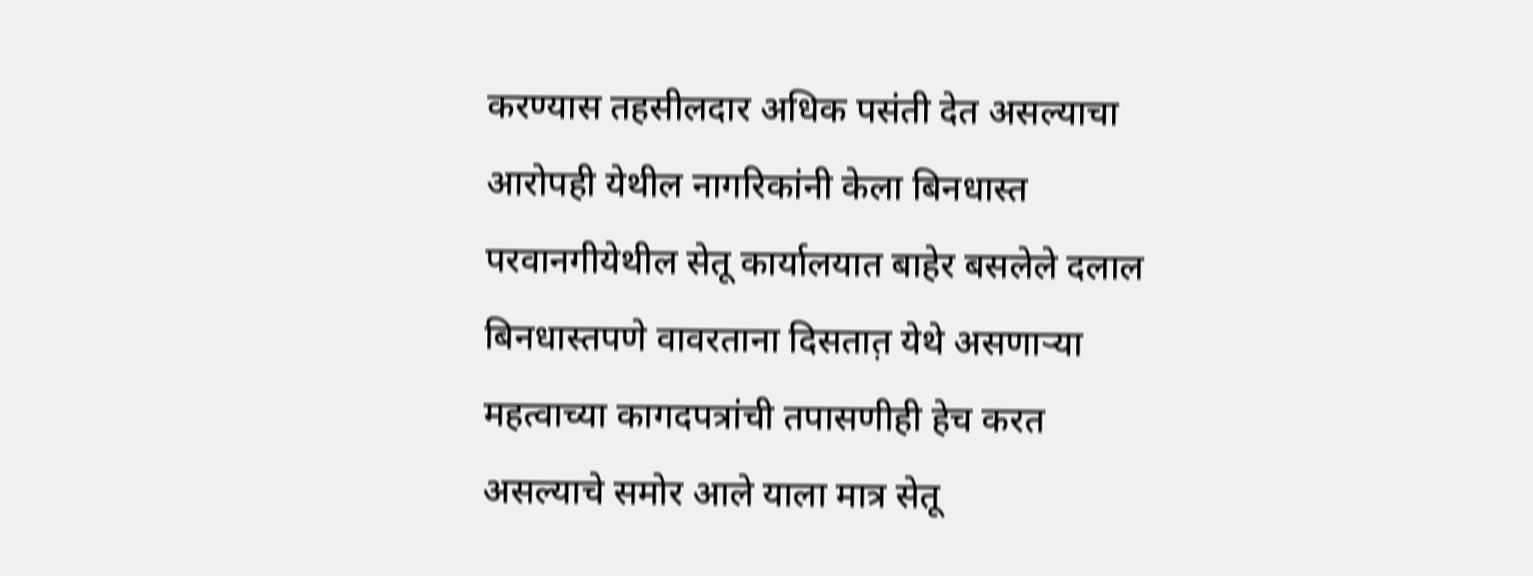करण्यास तहसीलदार अधिक पसंती देत असल्याचा आरोपही येथील नागरिकांनी केला बिनधास्त परवानगीयेथील सेतू कार्यालयात बाहेर बसलेले दलाल बिनधास्तपणे वावरताना दिसतात़ येथे असणाऱ्या महत्वाच्या कागदपत्रांची तपासणीही हेच करत असल्याचे समोर आले याला मात्र सेतू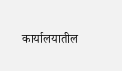कार्यालयातील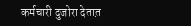कर्मचारी दुजोरा देतात़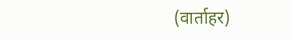(वार्ताहर)